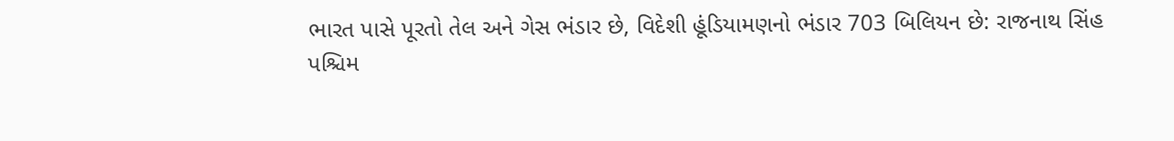ભારત પાસે પૂરતો તેલ અને ગેસ ભંડાર છે, વિદેશી હૂંડિયામણનો ભંડાર 703 બિલિયન છે: રાજનાથ સિંહ
પશ્ચિમ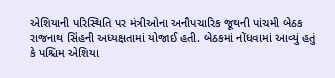એશિયાની પરિસ્થિતિ પર મંત્રીઓના અનૌપચારિક જૂથની પાંચમી બેઠક રાજનાથ સિંહની અધ્યક્ષતામાં યોજાઈ હતી. બેઠકમાં નોંધવામાં આવ્યું હતું કે પશ્ચિમ એશિયા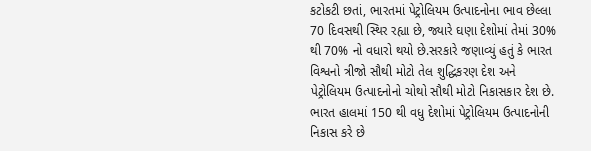કટોકટી છતાં, ભારતમાં પેટ્રોલિયમ ઉત્પાદનોના ભાવ છેલ્લા 70 દિવસથી સ્થિર રહ્યા છે, જ્યારે ઘણા દેશોમાં તેમાં 30% થી 70% નો વધારો થયો છે.સરકારે જણાવ્યું હતું કે ભારત વિશ્વનો ત્રીજો સૌથી મોટો તેલ શુદ્ધિકરણ દેશ અને પેટ્રોલિયમ ઉત્પાદનોનો ચોથો સૌથી મોટો નિકાસકાર દેશ છે. ભારત હાલમાં 150 થી વધુ દેશોમાં પેટ્રોલિયમ ઉત્પાદનોની નિકાસ કરે છે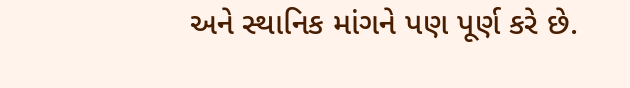અને સ્થાનિક માંગને પણ પૂર્ણ કરે છે.